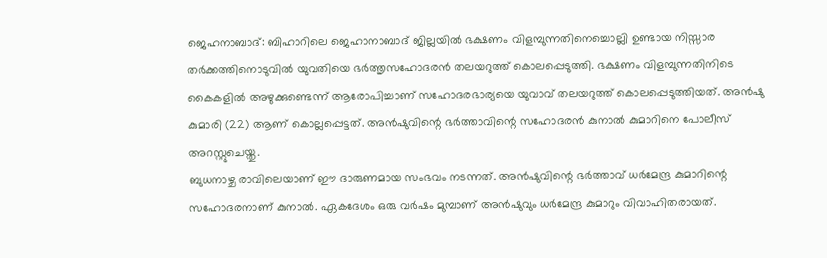ജെഹനാബാദ്: ബിഹാറിലെ ജെഹാനാബാദ് ജില്ലയിൽ ഭക്ഷണം വിളമ്പുന്നതിനെച്ചൊല്ലി ഉണ്ടായ നിസ്സാര തർക്കത്തിനൊടുവിൽ യുവതിയെ ഭർത്തൃസഹോദരൻ തലയറുത്ത് കൊലപ്പെടുത്തി. ഭക്ഷണം വിളമ്പുന്നതിനിടെ കൈകളിൽ അഴുക്കുണ്ടെന്ന് ആരോപിച്ചാണ് സഹോദരഭാര്യയെ യുവാവ് തലയറുത്ത് കൊലപ്പെടുത്തിയത്. അൻഷു കുമാരി (22) ആണ് കൊല്ലപ്പെട്ടത്. അൻഷുവിന്റെ ഭർത്താവിന്റെ സഹോദരൻ കുനാൽ കുമാറിനെ പോലീസ് അറസ്റ്റുചെയ്തു.
ബുധനാഴ്ച രാവിലെയാണ് ഈ ദാരുണമായ സംഭവം നടന്നത്. അൻഷുവിന്റെ ഭർത്താവ് ധർമേന്ദ്ര കുമാറിന്റെ സഹോദരനാണ് കുനാൽ. ഏകദേശം ഒരു വർഷം മുമ്പാണ് അൻഷുവും ധർമേന്ദ്ര കുമാറും വിവാഹിതരായത്.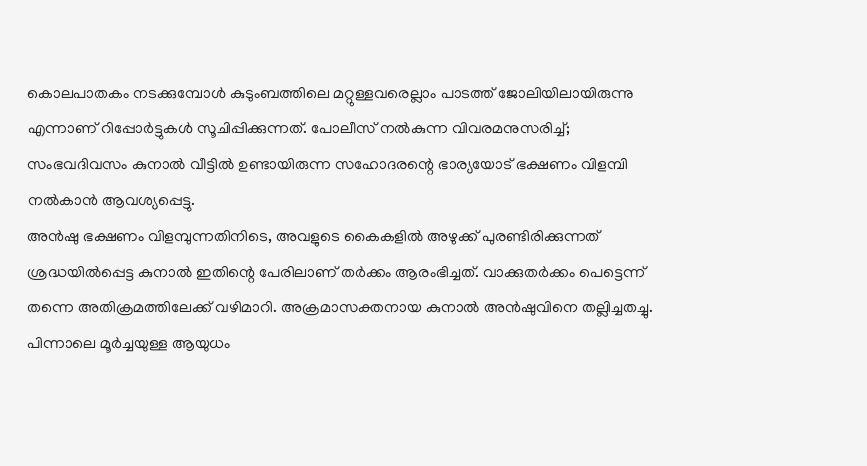കൊലപാതകം നടക്കുമ്പോൾ കുടുംബത്തിലെ മറ്റുള്ളവരെല്ലാം പാടത്ത് ജോലിയിലായിരുന്നു എന്നാണ് റിപ്പോർട്ടുകൾ സൂചിപ്പിക്കുന്നത്. പോലീസ് നൽകുന്ന വിവരമനുസരിച്ച്; സംഭവദിവസം കുനാൽ വീട്ടിൽ ഉണ്ടായിരുന്ന സഹോദരന്റെ ഭാര്യയോട് ഭക്ഷണം വിളമ്പി നൽകാൻ ആവശ്യപ്പെട്ടു.
അൻഷു ഭക്ഷണം വിളമ്പുന്നതിനിടെ, അവളുടെ കൈകളിൽ അഴുക്ക് പുരണ്ടിരിക്കുന്നത് ശ്രദ്ധയിൽപ്പെട്ട കുനാൽ ഇതിന്റെ പേരിലാണ് തർക്കം ആരംഭിച്ചത്. വാക്കുതർക്കം പെട്ടെന്ന് തന്നെ അതിക്രമത്തിലേക്ക് വഴിമാറി. അക്രമാസക്തനായ കുനാൽ അൻഷുവിനെ തല്ലിച്ചതച്ചു.
പിന്നാലെ മൂർച്ചയുള്ള ആയുധം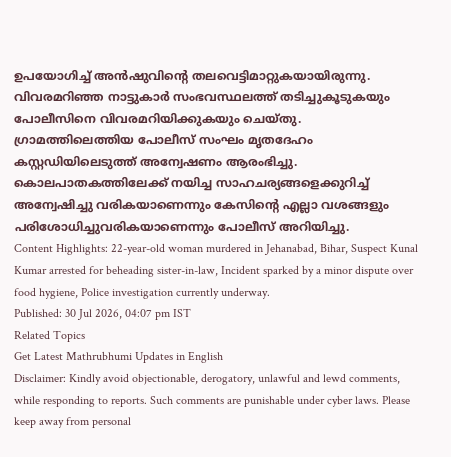ഉപയോഗിച്ച് അൻഷുവിന്റെ തലവെട്ടിമാറ്റുകയായിരുന്നു. വിവരമറിഞ്ഞ നാട്ടുകാർ സംഭവസ്ഥലത്ത് തടിച്ചുകൂടുകയും പോലീസിനെ വിവരമറിയിക്കുകയും ചെയ്തു.
ഗ്രാമത്തിലെത്തിയ പോലീസ് സംഘം മൃതദേഹം കസ്റ്റഡിയിലെടുത്ത് അന്വേഷണം ആരംഭിച്ചു. കൊലപാതകത്തിലേക്ക് നയിച്ച സാഹചര്യങ്ങളെക്കുറിച്ച് അന്വേഷിച്ചു വരികയാണെന്നും കേസിന്റെ എല്ലാ വശങ്ങളും പരിശോധിച്ചുവരികയാണെന്നും പോലീസ് അറിയിച്ചു.
Content Highlights: 22-year-old woman murdered in Jehanabad, Bihar, Suspect Kunal Kumar arrested for beheading sister-in-law, Incident sparked by a minor dispute over food hygiene, Police investigation currently underway.
Published: 30 Jul 2026, 04:07 pm IST
Related Topics
Get Latest Mathrubhumi Updates in English
Disclaimer: Kindly avoid objectionable, derogatory, unlawful and lewd comments, while responding to reports. Such comments are punishable under cyber laws. Please keep away from personal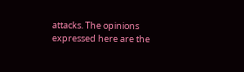attacks. The opinions expressed here are the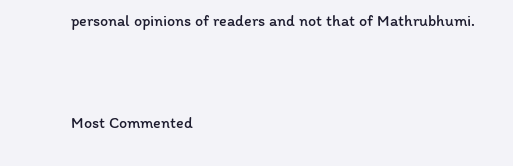personal opinions of readers and not that of Mathrubhumi.



Most Commented